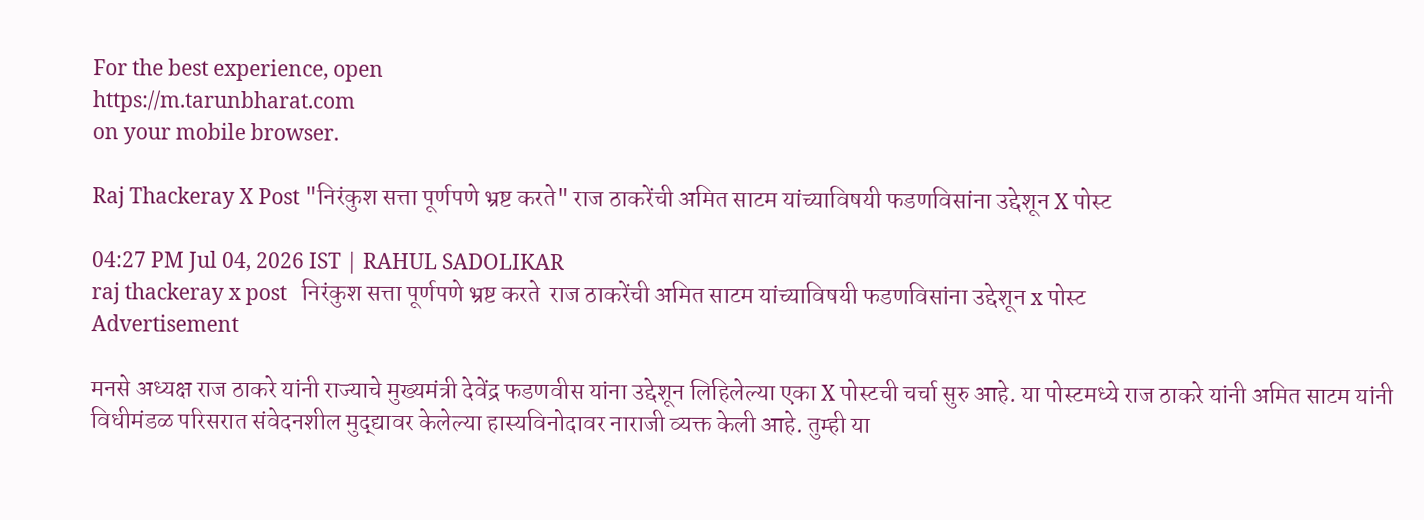For the best experience, open
https://m.tarunbharat.com
on your mobile browser.

Raj Thackeray X Post "निरंकुश सत्ता पूर्णपणे भ्रष्ट करते" राज ठाकरेंची अमित साटम यांच्याविषयी फडणविसांना उद्देशून X पोस्ट

04:27 PM Jul 04, 2026 IST | RAHUL SADOLIKAR
raj thackeray x post   निरंकुश सत्ता पूर्णपणे भ्रष्ट करते  राज ठाकरेंची अमित साटम यांच्याविषयी फडणविसांना उद्देशून x पोस्ट
Advertisement

मनसे अध्यक्ष राज ठाकरे यांनी राज्याचे मुख्यमंत्री देवेंद्र फडणवीस यांना उद्देशून लिहिलेल्या एका X पोस्टची चर्चा सुरु आहे. या पोस्टमध्ये राज ठाकरे यांनी अमित साटम यांनी विधीमंडळ परिसरात संवेदनशील मुद्द्यावर केलेल्या हास्यविनोदावर नाराजी व्यक्त केली आहे. तुम्ही या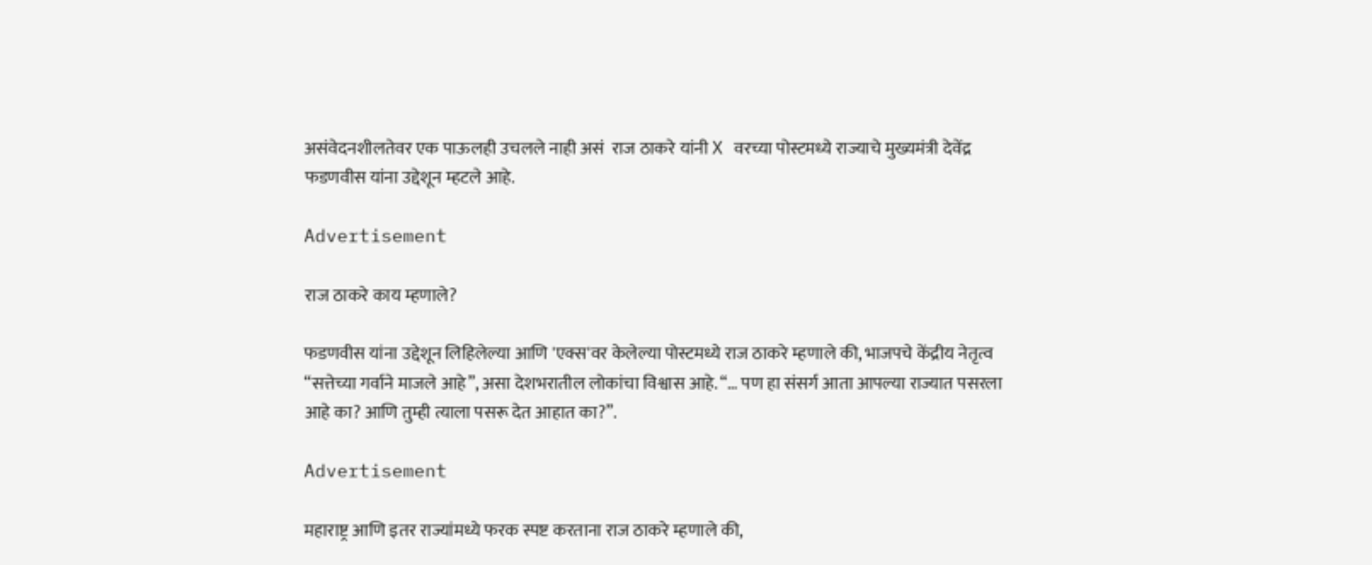असंवेदनशीलतेवर एक पाऊलही उचलले नाही असं  राज ठाकरे यांनी X वरच्या पोस्टमध्ये राज्याचे मुख्यमंत्री देवेंद्र फडणवीस यांना उद्देशून म्हटले आहे.

Advertisement

राज ठाकरे काय म्हणाले?

फडणवीस यांना उद्देशून लिहिलेल्या आणि 'एक्स'वर केलेल्या पोस्टमध्ये राज ठाकरे म्हणाले की, भाजपचे केंद्रीय नेतृत्व “सत्तेच्या गर्वाने माजले आहे”, असा देशभरातील लोकांचा विश्वास आहे. “… पण हा संसर्ग आता आपल्या राज्यात पसरला आहे का? आणि तुम्ही त्याला पसरू देत आहात का?”.

Advertisement

महाराष्ट्र आणि इतर राज्यांमध्ये फरक स्पष्ट करताना राज ठाकरे म्हणाले की,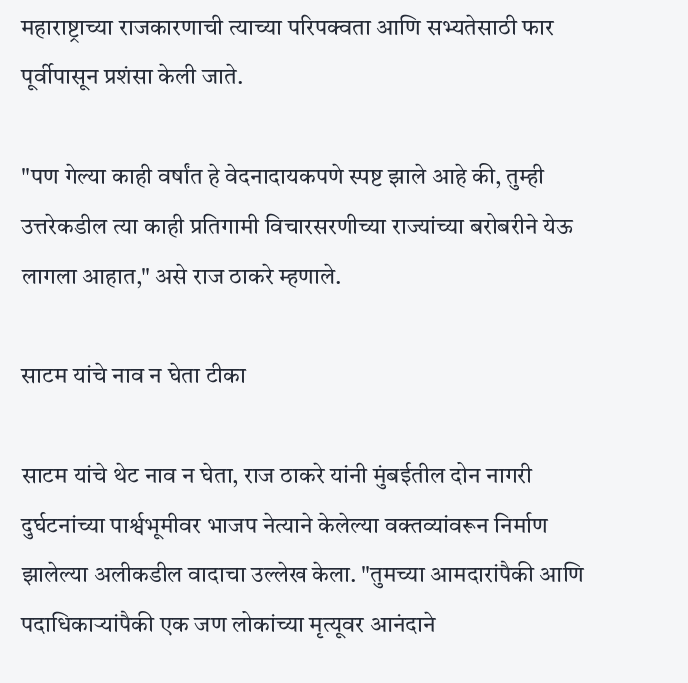महाराष्ट्राच्या राजकारणाची त्याच्या परिपक्वता आणि सभ्यतेसाठी फार पूर्वीपासून प्रशंसा केली जाते.

"पण गेल्या काही वर्षांत हे वेदनादायकपणे स्पष्ट झाले आहे की, तुम्ही उत्तरेकडील त्या काही प्रतिगामी विचारसरणीच्या राज्यांच्या बरोबरीने येऊ लागला आहात," असे राज ठाकरे म्हणाले.

साटम यांचे नाव न घेता टीका

साटम यांचे थेट नाव न घेता, राज ठाकरे यांनी मुंबईतील दोन नागरी दुर्घटनांच्या पार्श्वभूमीवर भाजप नेत्याने केलेल्या वक्तव्यांवरून निर्माण झालेल्या अलीकडील वादाचा उल्लेख केला. "तुमच्या आमदारांपैकी आणि पदाधिकाऱ्यांपैकी एक जण लोकांच्या मृत्यूवर आनंदाने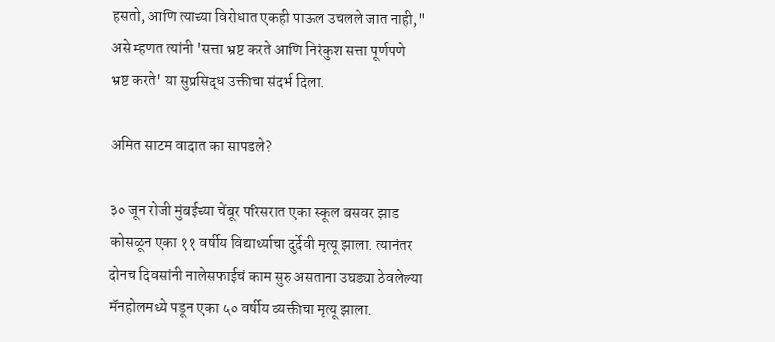हसतो, आणि त्याच्या विरोधात एकही पाऊल उचलले जात नाही," असे म्हणत त्यांनी 'सत्ता भ्रष्ट करते आणि निरंकुश सत्ता पूर्णपणे भ्रष्ट करते' या सुप्रसिद्ध उक्तीचा संदर्भ दिला.

अमित साटम वादात का सापडले?

३० जून रोजी मुंबईच्या चेंबूर परिसरात एका स्कूल बसवर झाड कोसळून एका ११ वर्षीय विद्यार्थ्याचा दुर्देवी मृत्यू झाला. त्यानंतर दोनच दिवसांनी नालेसफाईचं काम सुरु असताना उघड्या ठेवलेल्या मॅनहोलमध्ये पडून एका ५० वर्षीय व्यक्तीचा मृत्यू झाला.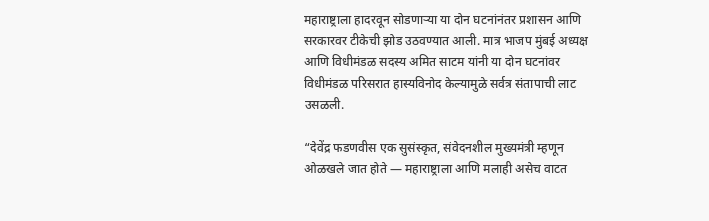महाराष्ट्राला हादरवून सोडणाऱ्या या दोन घटनांनंतर प्रशासन आणि सरकारवर टीकेची झोड उठवण्यात आली. मात्र भाजप मुंबई अध्यक्ष आणि विधीमंडळ सदस्य अमित साटम यांनी या दोन घटनांवर विधीमंडळ परिसरात हास्यविनोद केल्यामुळे सर्वत्र संतापाची लाट उसळली.

“देवेंद्र फडणवीस एक सुसंस्कृत, संवेदनशील मुख्यमंत्री म्हणून ओळखले जात होते — महाराष्ट्राला आणि मलाही असेच वाटत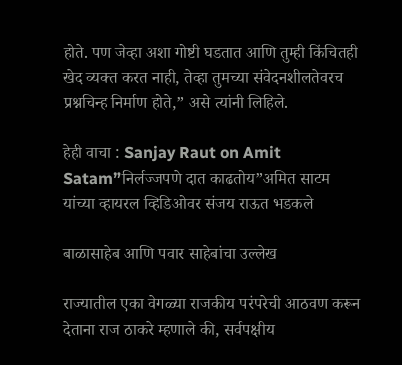होते. पण जेव्हा अशा गोष्टी घडतात आणि तुम्ही किंचितही खेद व्यक्त करत नाही, तेव्हा तुमच्या संवेदनशीलतेवरच प्रश्नचिन्ह निर्माण होते,” असे त्यांनी लिहिले.

हेही वाचा : Sanjay Raut on Amit Satam”निर्लज्जपणे दात काढतोय”अमित साटम यांच्या व्हायरल व्हिडिओवर संजय राऊत भडकले

बाळासाहेब आणि पवार साहेबांचा उल्लेख

राज्यातील एका वेगळ्या राजकीय परंपरेची आठवण करून देताना राज ठाकरे म्हणाले की, सर्वपक्षीय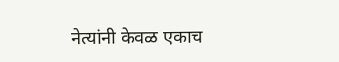नेत्यांनी केवळ एकाच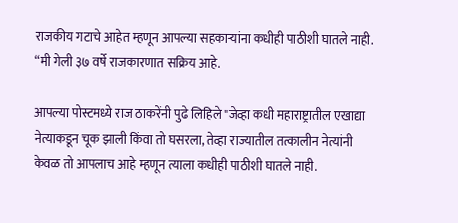राजकीय गटाचे आहेत म्हणून आपल्या सहकाऱ्यांना कधीही पाठीशी घातले नाही. “मी गेली ३७ वर्षे राजकारणात सक्रिय आहे.

आपल्या पोस्टमध्ये राज ठाकरेंनी पुढे लिहिले "जेव्हा कधी महाराष्ट्रातील एखाद्या नेत्याकडून चूक झाली किंवा तो घसरला, तेव्हा राज्यातील तत्कालीन नेत्यांनी केवळ तो आपलाच आहे म्हणून त्याला कधीही पाठीशी घातले नाही.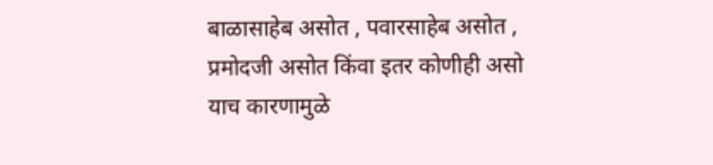बाळासाहेब असोत , पवारसाहेब असोत , प्रमोदजी असोत किंवा इतर कोणीही असो याच कारणामुळे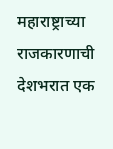महाराष्ट्राच्या राजकारणाची देशभरात एक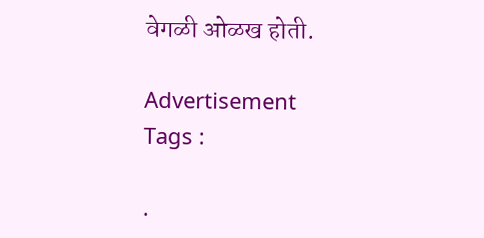वेगळी ओळख होती.

Advertisement
Tags :

.